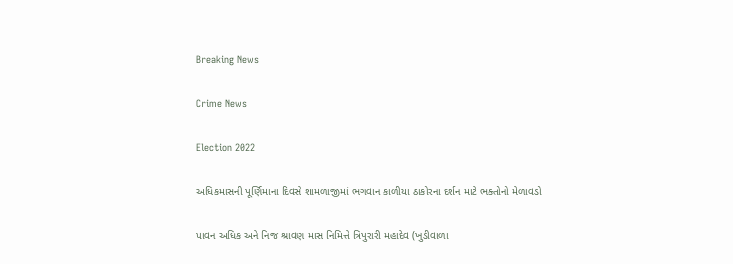Breaking News

Crime News

Election 2022

અધિકમાસની પૂર્ણિમાના દિવસે શામળાજીમાં ભગવાન કાળીયા ઠાકોરના દર્શન માટે ભક્તોનો મેળાવડો

પાવન અધિક અને નિજ શ્રાવણ માસ નિમિત્તે ત્રિપુરારી મહાદેવ (ખુડીવાળા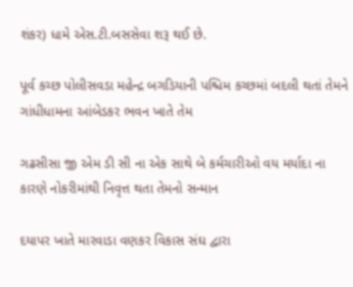શંકર) ધામે એસ.ટી.બસસેવા શરૂ થઈ છે.

પૂર્વ કચ્છ પોલીસવડા મહેન્દ્ર બગડિયાની પશ્ચિમ કચ્છમાં બદલી થતાં તેમને ગાંધીધામના આંબેડકર ભવન ખાતે તેમ

ગઢસીસા જી એમ ડી સી ના એક સાથે બે કર્મચારીઓ વય મર્યાદા ના કારણે નોકરીમાંથી નિવૃત્ત થતા તેમનો સન્માન

દયાપર ખાતે મારવાડા વણકર વિકાસ સંઘ દ્વારા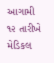આગામી ૧૨ તારીખે મેડિકલ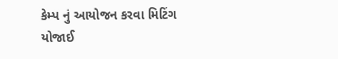કેમ્પ નું આયોજન કરવા મિટિંગ યોજાઈ